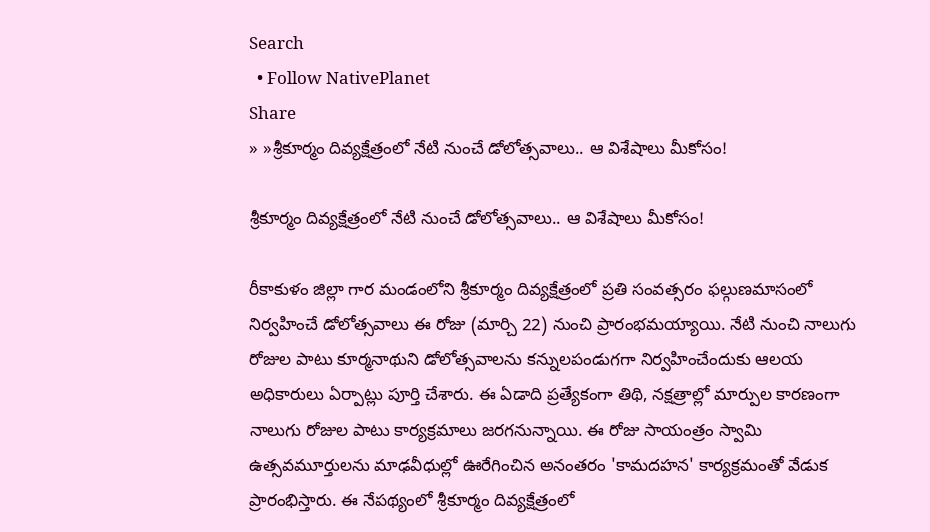Search
  • Follow NativePlanet
Share
» »శ్రీకూర్మం దివ్యక్షేత్రంలో నేటి నుంచే డోలోత్స‌వాలు.. ఆ విశేషాలు మీకోసం!

శ్రీకూర్మం దివ్యక్షేత్రంలో నేటి నుంచే డోలోత్స‌వాలు.. ఆ విశేషాలు మీకోసం!

రీకాకుళం జిల్లా గార మండంలోని శ్రీకూర్మం దివ్యక్షేత్రంలో ప్ర‌తి సంవ‌త్స‌రం ఫల్గుణమాసంలో నిర్వహించే డోలోత్సవాలు ఈ రోజు (మార్చి 22) నుంచి ప్రారంభ‌మ‌య్యాయి. నేటి నుంచి నాలుగు రోజుల పాటు కూర్మనాథుని డోలోత్సవాలను కన్నులపండుగగా నిర్వహించేందుకు ఆలయ అధికారులు ఏర్పాట్లు పూర్తి చేశారు. ఈ ఏడాది ప్రత్యేకంగా తిథి, నక్షత్రాల్లో మార్పుల కారణంగా నాలుగు రోజుల పాటు కార్య‌క్ర‌మాలు జ‌ర‌గ‌నున్నాయి. ఈ రోజు సాయంత్రం స్వామి ఉత్సవమూర్తులను మాఢవీధుల్లో ఊరేగించిన అనంతరం 'కామదహన' కార్యక్రమంతో వేడుక ప్రారంభిస్తారు. ఈ నేపథ్యంలో శ్రీకూర్మం దివ్యక్షేత్రంలో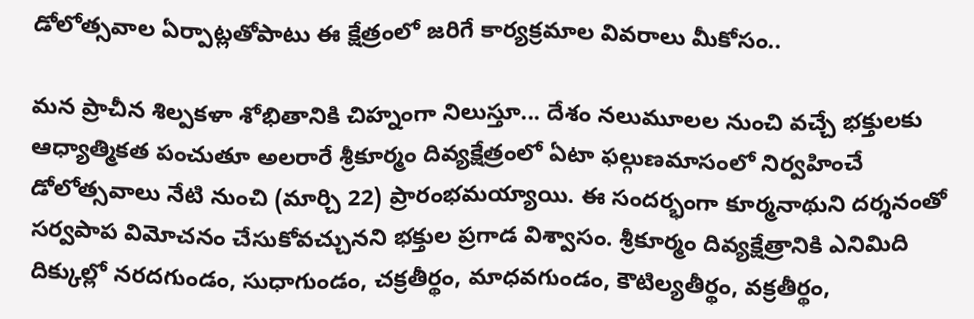డోలోత్స‌వాల‌ ఏర్పాట్లతోపాటు ఈ క్షేత్రంలో జరిగే కార్యక్రమాల వివ‌రాలు మీకోసం..

మ‌న‌ ప్రాచీన శిల్పకళా శోభితానికి చిహ్నంగా నిలుస్తూ... దేశం నలుమూలల నుంచి వచ్చే భక్తులకు ఆధ్యాత్మికత పంచుతూ అలరారే శ్రీకూర్మం దివ్యక్షేత్రంలో ఏటా ఫల్గుణమాసంలో నిర్వహించే డోలోత్సవాలు నేటి నుంచి (మార్చి 22) ప్రారంభమ‌య్యాయి. ఈ సంద‌ర్భంగా కూర్మనాథుని దర్శనంతో సర్వపాప విమోచనం చేసుకోవచ్చునని భ‌క్తుల ప్ర‌గాడ విశ్వాసం. శ్రీకూర్మం దివ్యక్షేత్రానికి ఎనిమిది దిక్కుల్లో నరదగుండం, సుధాగుండం, చక్రతీర్థం, మాధవగుండం, కౌటిల్యతీర్థం, వక్రతీర్థం,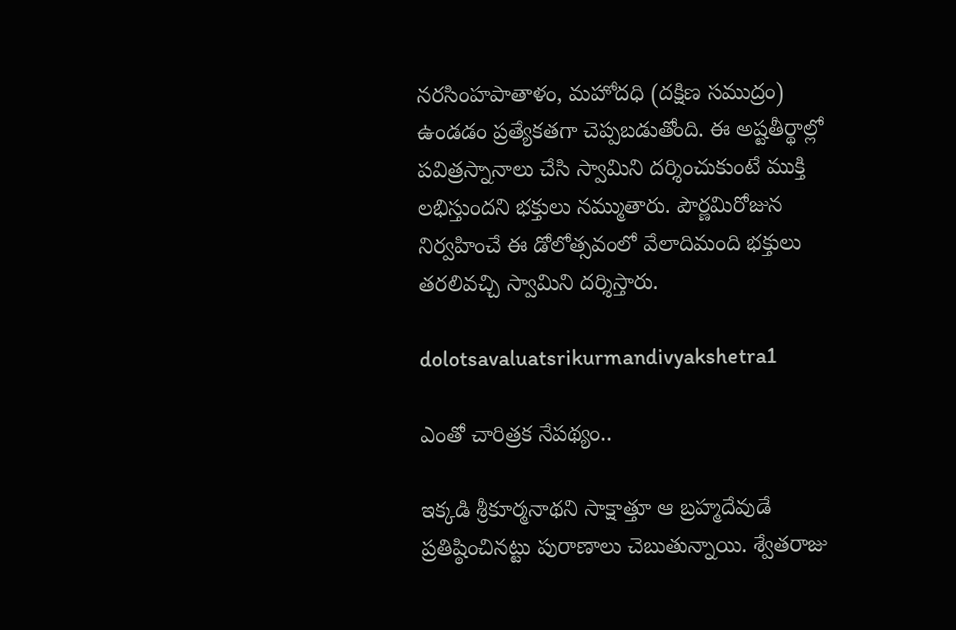నరసింహపాతాళం, మహోదధి (దక్షిణ సముద్రం) ఉండ‌డం ప్ర‌త్యేక‌త‌గా చెప్ప‌బడుతోంది. ఈ అష్టతీర్థాల్లో పవిత్రస్నానాలు చేసి స్వామిని దర్శించుకుంటే ముక్తి లభిస్తుందని భక్తులు న‌మ్ముతారు. పౌర్ణమిరోజున నిర్వహించే ఈ డోలోత్సవంలో వేలాదిమంది భక్తులు తరలివచ్చి స్వామిని దర్శిస్తారు.

dolotsavaluatsrikurmandivyakshetra1

ఎంతో చారిత్ర‌క నేప‌థ్యం..

ఇక్క‌డి శ్రీకూర్మ‌నాథ‌ని సాక్షాత్తూ ఆ బ్రహ్మదేవుడే ప్రతిష్ఠించినట్టు పురాణాలు చెబుతున్నాయి. శ్వేతరాజు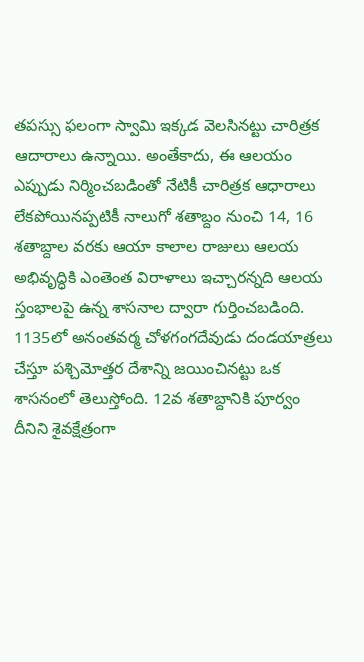తపస్సు ఫలంగా స్వామి ఇక్కడ వెలసినట్టు చారిత్ర‌క ఆదారాలు ఉన్నాయి. అంతేకాదు, ఈ ఆలయం ఎప్పుడు నిర్మించ‌బ‌డింతో నేటికీ చారిత్రక ఆధారాలు లేకపోయినప్పటికీ నాలుగో శతాబ్దం నుంచి 14, 16 శతాబ్దాల వరకు ఆయా కాలాల రాజులు ఆలయ అభివృద్ధికి ఎంతెంత విరాళాలు ఇచ్చారన్నది ఆలయ స్తంభాలపై ఉన్న శాసనాల ద్వారా గుర్తించ‌బ‌డింది. 1135లో అనంతవర్మ చోళగంగదేవుడు దండయాత్రలు చేస్తూ పశ్చిమోత్తర దేశాన్ని జయించినట్టు ఒక శాసనంలో తెలుస్తోంది. 12వ శతాబ్దానికి పూర్వం దీనిని శైవక్షేత్రంగా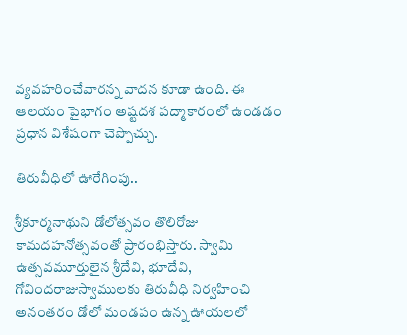వ్యవహరించేవారన్న వాద‌న కూడా ఉంది. ఈ ఆలయం పైభాగం అష్టదశ పద్మాకారంలో ఉండడం ప్ర‌ధాన విశేషంగా చెప్పొచ్చు.

తిరువీధిలో ఊరేగింపు..

శ్రీకూర్మనాథుని డోలోత్సవం తొలిరోజు కామదహనోత్సవంతో ప్రారంభిస్తారు. స్వామి ఉత్సవమూర్తులైన శ్రీదేవి, భూదేవి, గోవిందరాజుస్వాములకు తిరువీధి నిర్వహించి అనంతరం డోలో మండపం ఉన్న‌ ఊయలలో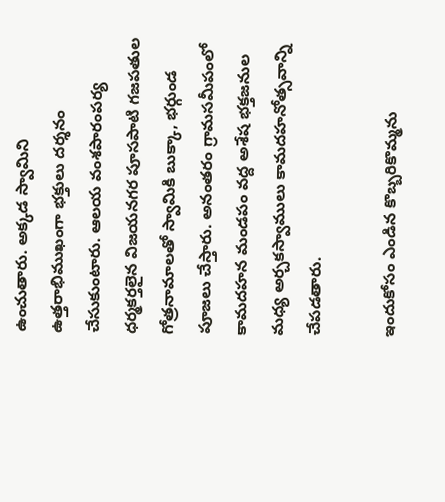ఉంచుతారు. అక్కడ స్వామిని ఉత్తరాభిముఖంగా భక్తులు ద‌ర్శ‌నం చేసుకుంటారు. ఆలయ వంశపారంపర్య ధర్మకర్తలైన విజయనగర పూసపాటి గజపతుల గోత్రనామాలతో స్వామికి బుక్కా, భర్గుండ పూజలు చేస్తారు. అనంతరం గ్రామసమీపంలో కామదహన మండపం వద్ద అశేష భక్తజనుల మధ్య అర్చకస్వాములు కామదహనోత్సవాన్ని చేప‌డ‌తారు.

ఇందుకోసం ఎండిన కొబ్బరికొమ్మను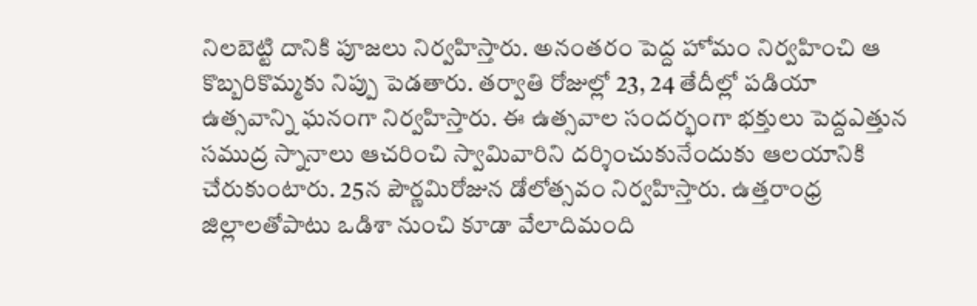నిలబెట్టి దానికి పూజలు నిర్వ‌హిస్తారు. అనంతరం పెద్ద‌ హోమం నిర్వహించి ఆ కొబ్బరికొమ్మకు నిప్పు పెడ‌తారు. త‌ర్వాతి రోజుల్లో 23, 24 తేదీల్లో పడియా ఉత్సవాన్ని ఘ‌నంగా నిర్వహిస్తారు. ఈ ఉత్స‌వాల సంద‌ర్భంగా భక్తులు పెద్దఎత్తున‌ సముద్ర స్నానాలు ఆచరించి స్వామివారిని దర్శించుకునేందుకు ఆల‌యానికి చేరుకుంటారు. 25న పౌర్ణమిరోజున డోలోత్సవం నిర్వహిస్తారు. ఉత్తరాంధ్ర జిల్లాలతోపాటు ఒడిశా నుంచి కూడా వేలాదిమంది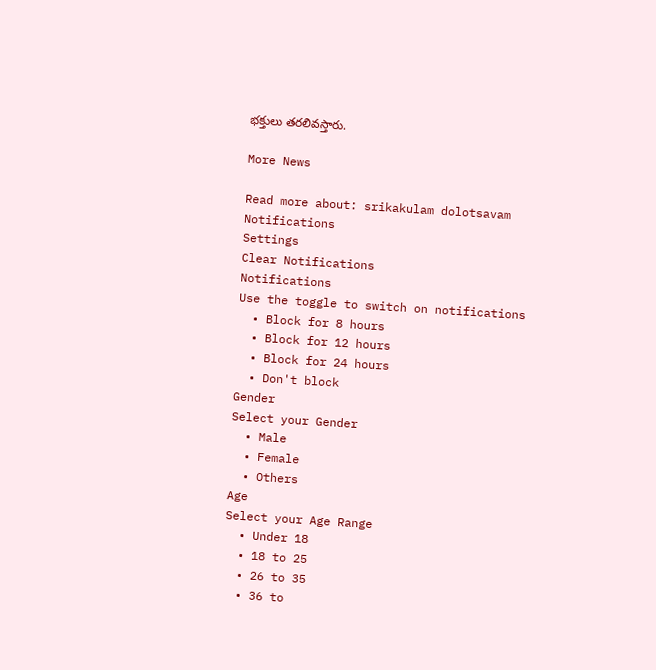భక్తులు తరలివ‌స్తారు.

More News

Read more about: srikakulam dolotsavam
Notifications
Settings
Clear Notifications
Notifications
Use the toggle to switch on notifications
  • Block for 8 hours
  • Block for 12 hours
  • Block for 24 hours
  • Don't block
Gender
Select your Gender
  • Male
  • Female
  • Others
Age
Select your Age Range
  • Under 18
  • 18 to 25
  • 26 to 35
  • 36 to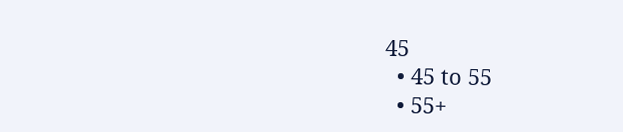45
  • 45 to 55
  • 55+